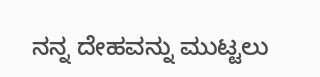ನನ್ನ ದೇಹವನ್ನು ಮುಟ್ಟಲು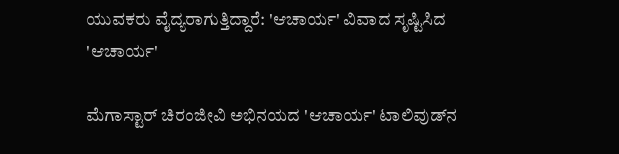ಯುವಕರು ವೈದ್ಯರಾಗುತ್ತಿದ್ದಾರೆ: 'ಆಚಾರ್ಯ' ವಿವಾದ ಸೃಷ್ಟಿಸಿದ 'ಆಚಾರ್ಯ'

ಮೆಗಾಸ್ಟಾರ್ ಚಿರಂಜೀವಿ ಅಭಿನಯದ 'ಆಚಾರ್ಯ' ಟಾಲಿವುಡ್‌ನ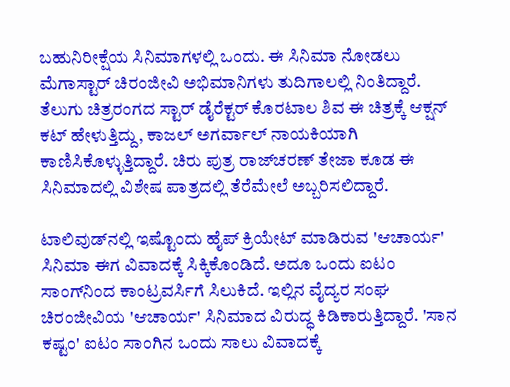ಬಹುನಿರೀಕ್ಷೆಯ ಸಿನಿಮಾಗಳಲ್ಲಿ ಒಂದು. ಈ ಸಿನಿಮಾ ನೋಡಲು ಮೆಗಾಸ್ಟಾರ್ ಚಿರಂಜೀವಿ ಅಭಿಮಾನಿಗಳು ತುದಿಗಾಲಲ್ಲಿ ನಿಂತಿದ್ದಾರೆ. ತೆಲುಗು ಚಿತ್ರರಂಗದ ಸ್ಟಾರ್ ಡೈರೆಕ್ಟರ್ ಕೊರಟಾಲ ಶಿವ ಈ ಚಿತ್ರಕ್ಕೆ ಆಕ್ಷನ್ ಕಟ್ ಹೇಳುತ್ತಿದ್ದು, ಕಾಜಲ್ ಅಗರ್ವಾಲ್ ನಾಯಕಿಯಾಗಿ ಕಾಣಿಸಿಕೊಳ್ಳುತ್ತಿದ್ದಾರೆ. ಚಿರು ಪುತ್ರ ರಾಜ್‌ಚರಣ್ ತೇಜಾ ಕೂಡ ಈ ಸಿನಿಮಾದಲ್ಲಿ ವಿಶೇಷ ಪಾತ್ರದಲ್ಲಿ ತೆರೆಮೇಲೆ ಅಬ್ಬರಿಸಲಿದ್ದಾರೆ.

ಟಾಲಿವುಡ್‌ನಲ್ಲಿ ಇಷ್ಟೊಂದು ಹೈಪ್ ಕ್ರಿಯೇಟ್ ಮಾಡಿರುವ 'ಆಚಾರ್ಯ' ಸಿನಿಮಾ ಈಗ ವಿವಾದಕ್ಕೆ ಸಿಕ್ಕಿಕೊಂಡಿದೆ. ಅದೂ ಒಂದು ಐಟಂ ಸಾಂಗ್‌ನಿಂದ ಕಾಂಟ್ರವರ್ಸಿಗೆ ಸಿಲುಕಿದೆ. ಇಲ್ಲಿನ ವೈದ್ಯರ ಸಂಘ ಚಿರಂಜೀವಿಯ 'ಆಚಾರ್ಯ' ಸಿನಿಮಾದ ವಿರುದ್ಧ ಕಿಡಿಕಾರುತ್ತಿದ್ದಾರೆ. 'ಸಾನ ಕಷ್ಟಂ' ಐಟಂ ಸಾಂಗಿನ ಒಂದು ಸಾಲು ವಿವಾದಕ್ಕೆ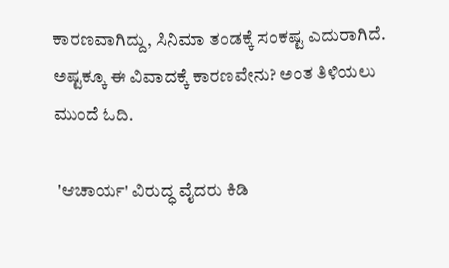ಕಾರಣವಾಗಿದ್ದು, ಸಿನಿಮಾ ತಂಡಕ್ಕೆ ಸಂಕಷ್ಟ ಎದುರಾಗಿದೆ. ಅಷ್ಟಕ್ಕೂ ಈ ವಿವಾದಕ್ಕೆ ಕಾರಣವೇನು? ಅಂತ ತಿಳಿಯಲು ಮುಂದೆ ಓದಿ.

 'ಆಚಾರ್ಯ' ವಿರುದ್ಧ ವೈದರು ಕಿಡಿ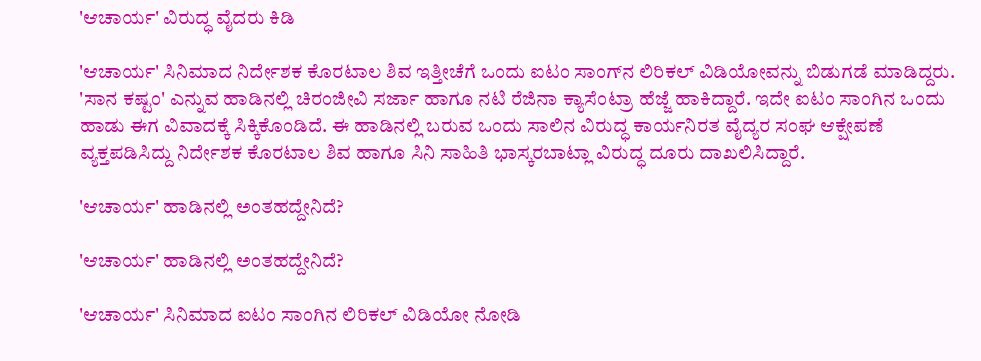'ಆಚಾರ್ಯ' ವಿರುದ್ಧ ವೈದರು ಕಿಡಿ

'ಆಚಾರ್ಯ' ಸಿನಿಮಾದ ನಿರ್ದೇಶಕ ಕೊರಟಾಲ ಶಿವ ಇತ್ತೀಚೆಗೆ ಒಂದು ಐಟಂ ಸಾಂಗ್‌ನ ಲಿರಿಕಲ್ ವಿಡಿಯೋವನ್ನು ಬಿಡುಗಡೆ ಮಾಡಿದ್ದರು. 'ಸಾನ ಕಷ್ಟಂ' ಎನ್ನುವ ಹಾಡಿನಲ್ಲಿ ಚಿರಂಜೀವಿ ಸರ್ಜಾ ಹಾಗೂ ನಟಿ ರೆಜಿನಾ ಕ್ಯಾಸೆಂಟ್ರಾ ಹೆಜ್ಜೆ ಹಾಕಿದ್ದಾರೆ. ಇದೇ ಐಟಂ ಸಾಂಗಿನ ಒಂದು ಹಾಡು ಈಗ ವಿವಾದಕ್ಕೆ ಸಿಕ್ಕಿಕೊಂಡಿದೆ. ಈ ಹಾಡಿನಲ್ಲಿ ಬರುವ ಒಂದು ಸಾಲಿನ ವಿರುದ್ಧ ಕಾರ್ಯನಿರತ ವೈದ್ಯರ ಸಂಘ ಆಕ್ಷೇಪಣೆ ವ್ಯಕ್ತಪಡಿಸಿದ್ದು ನಿರ್ದೇಶಕ ಕೊರಟಾಲ ಶಿವ ಹಾಗೂ ಸಿನಿ ಸಾಹಿತಿ ಭಾಸ್ಕರಬಾಟ್ಲಾ ವಿರುದ್ಧ ದೂರು ದಾಖಲಿಸಿದ್ದಾರೆ.

'ಆಚಾರ್ಯ' ಹಾಡಿನಲ್ಲಿ ಅಂತಹದ್ದೇನಿದೆ?

'ಆಚಾರ್ಯ' ಹಾಡಿನಲ್ಲಿ ಅಂತಹದ್ದೇನಿದೆ?

'ಆಚಾರ್ಯ' ಸಿನಿಮಾದ ಐಟಂ ಸಾಂಗಿನ ಲಿರಿಕಲ್ ವಿಡಿಯೋ ನೋಡಿ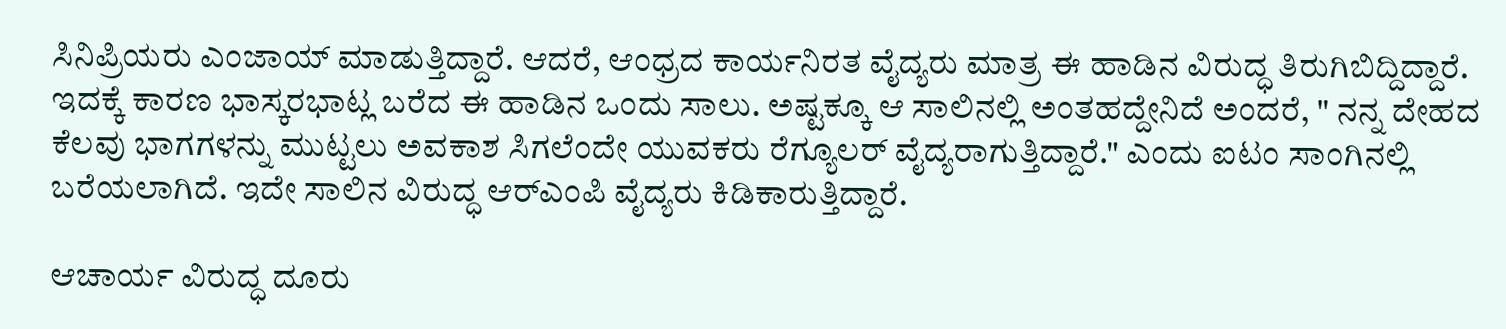ಸಿನಿಪ್ರಿಯರು ಎಂಜಾಯ್ ಮಾಡುತ್ತಿದ್ದಾರೆ. ಆದರೆ, ಆಂಧ್ರದ ಕಾರ್ಯನಿರತ ವೈದ್ಯರು ಮಾತ್ರ ಈ ಹಾಡಿನ ವಿರುದ್ಧ ತಿರುಗಿಬಿದ್ದಿದ್ದಾರೆ. ಇದಕ್ಕೆ ಕಾರಣ ಭಾಸ್ಕರಭಾಟ್ಲ ಬರೆದ ಈ ಹಾಡಿನ ಒಂದು ಸಾಲು. ಅಷ್ಟಕ್ಕೂ ಆ ಸಾಲಿನಲ್ಲಿ ಅಂತಹದ್ದೇನಿದೆ ಅಂದರೆ, " ನನ್ನ ದೇಹದ ಕೆಲವು ಭಾಗಗಳನ್ನು ಮುಟ್ಟಲು ಅವಕಾಶ ಸಿಗಲೆಂದೇ ಯುವಕರು ರೆಗ್ಯೂಲರ್ ವೈದ್ಯರಾಗುತ್ತಿದ್ದಾರೆ." ಎಂದು ಐಟಂ ಸಾಂಗಿನಲ್ಲಿ ಬರೆಯಲಾಗಿದೆ. ಇದೇ ಸಾಲಿನ ವಿರುದ್ಧ ಆರ್‌ಎಂಪಿ ವೈದ್ಯರು ಕಿಡಿಕಾರುತ್ತಿದ್ದಾರೆ.

ಆಚಾರ್ಯ ವಿರುದ್ಧ ದೂರು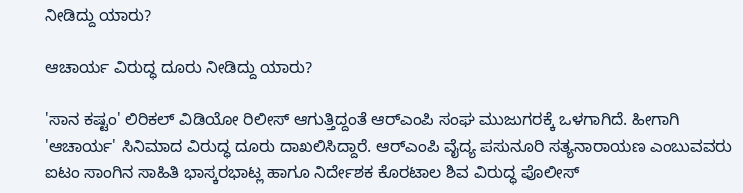ನೀಡಿದ್ದು ಯಾರು?

ಆಚಾರ್ಯ ವಿರುದ್ಧ ದೂರು ನೀಡಿದ್ದು ಯಾರು?

'ಸಾನ ಕಷ್ಟಂ' ಲಿರಿಕಲ್ ವಿಡಿಯೋ ರಿಲೀಸ್ ಆಗುತ್ತಿದ್ದಂತೆ ಆರ್‌ಎಂಪಿ ಸಂಘ ಮುಜುಗರಕ್ಕೆ ಒಳಗಾಗಿದೆ. ಹೀಗಾಗಿ 'ಆಚಾರ್ಯ' ಸಿನಿಮಾದ ವಿರುದ್ಧ ದೂರು ದಾಖಲಿಸಿದ್ದಾರೆ. ಆರ್‌ಎಂಪಿ ವೈದ್ಯ ಪಸುನೂರಿ ಸತ್ಯನಾರಾಯಣ ಎಂಬುವವರು ಐಟಂ ಸಾಂಗಿನ ಸಾಹಿತಿ ಭಾಸ್ಕರಭಾಟ್ಲ ಹಾಗೂ ನಿರ್ದೇಶಕ ಕೊರಟಾಲ ಶಿವ ವಿರುದ್ಧ ಪೊಲೀಸ್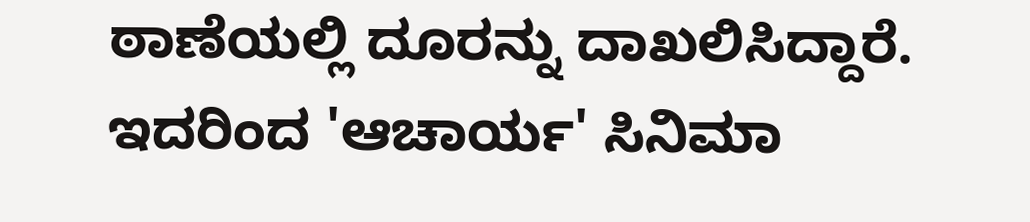ಠಾಣೆಯಲ್ಲಿ ದೂರನ್ನು ದಾಖಲಿಸಿದ್ದಾರೆ. ಇದರಿಂದ 'ಆಚಾರ್ಯ' ಸಿನಿಮಾ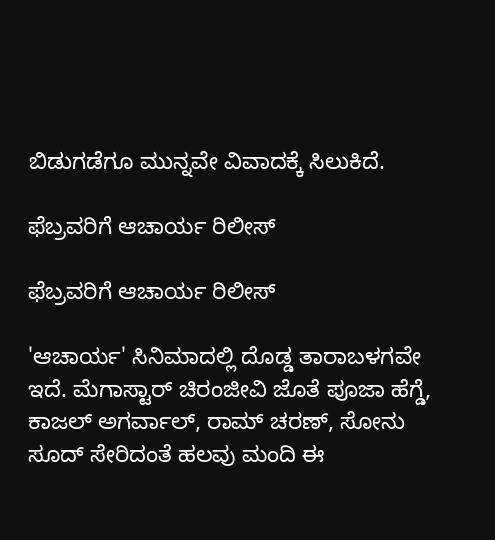ಬಿಡುಗಡೆಗೂ ಮುನ್ನವೇ ವಿವಾದಕ್ಕೆ ಸಿಲುಕಿದೆ.

ಫೆಬ್ರವರಿಗೆ ಆಚಾರ್ಯ ರಿಲೀಸ್

ಫೆಬ್ರವರಿಗೆ ಆಚಾರ್ಯ ರಿಲೀಸ್

'ಆಚಾರ್ಯ' ಸಿನಿಮಾದಲ್ಲಿ ದೊಡ್ಡ ತಾರಾಬಳಗವೇ ಇದೆ. ಮೆಗಾಸ್ಟಾರ್ ಚಿರಂಜೀವಿ ಜೊತೆ ಪೂಜಾ ಹೆಗ್ಡೆ, ಕಾಜಲ್ ಅಗರ್ವಾಲ್, ರಾಮ್‌ ಚರಣ್, ಸೋನು ಸೂದ್ ಸೇರಿದಂತೆ ಹಲವು ಮಂದಿ ಈ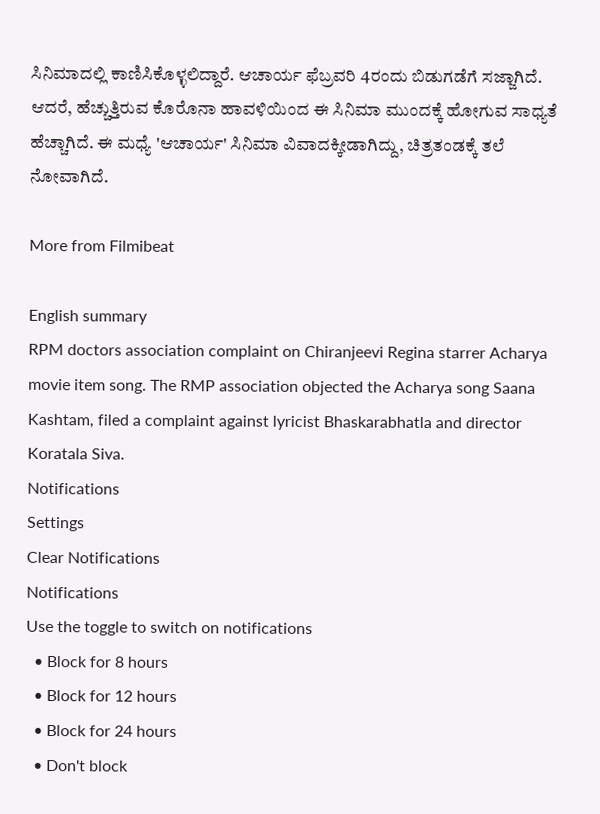ಸಿನಿಮಾದಲ್ಲಿ ಕಾಣಿಸಿಕೊಳ್ಳಲಿದ್ದಾರೆ. ಆಚಾರ್ಯ ಫೆಬ್ರವರಿ 4ರಂದು ಬಿಡುಗಡೆಗೆ ಸಜ್ಜಾಗಿದೆ. ಆದರೆ, ಹೆಚ್ಚುತ್ತಿರುವ ಕೊರೊನಾ ಹಾವಳಿಯಿಂದ ಈ ಸಿನಿಮಾ ಮುಂದಕ್ಕೆ ಹೋಗುವ ಸಾಧ್ಯತೆ ಹೆಚ್ಚಾಗಿದೆ. ಈ ಮಧ್ಯೆ 'ಆಚಾರ್ಯ' ಸಿನಿಮಾ ವಿವಾದಕ್ಕೀಡಾಗಿದ್ದು, ಚಿತ್ರತಂಡಕ್ಕೆ ತಲೆ ನೋವಾಗಿದೆ.

More from Filmibeat

English summary
RPM doctors association complaint on Chiranjeevi Regina starrer Acharya movie item song. The RMP association objected the Acharya song Saana Kashtam, filed a complaint against lyricist Bhaskarabhatla and director Koratala Siva.
Notifications
Settings
Clear Notifications
Notifications
Use the toggle to switch on notifications
  • Block for 8 hours
  • Block for 12 hours
  • Block for 24 hours
  • Don't block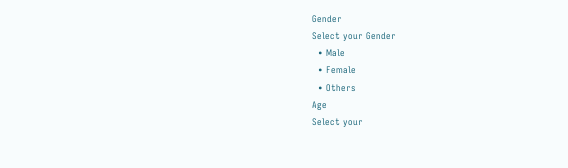Gender
Select your Gender
  • Male
  • Female
  • Others
Age
Select your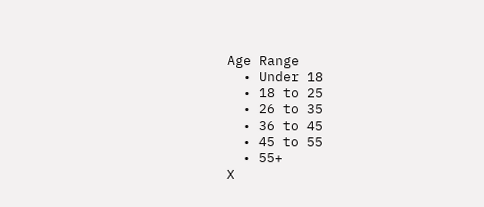Age Range
  • Under 18
  • 18 to 25
  • 26 to 35
  • 36 to 45
  • 45 to 55
  • 55+
X